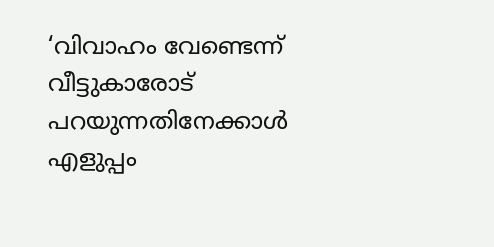‘വിവാഹം വേണ്ടെന്ന് വീട്ടുകാരോട് പറയുന്നതിനേക്കാൾ എളുപ്പം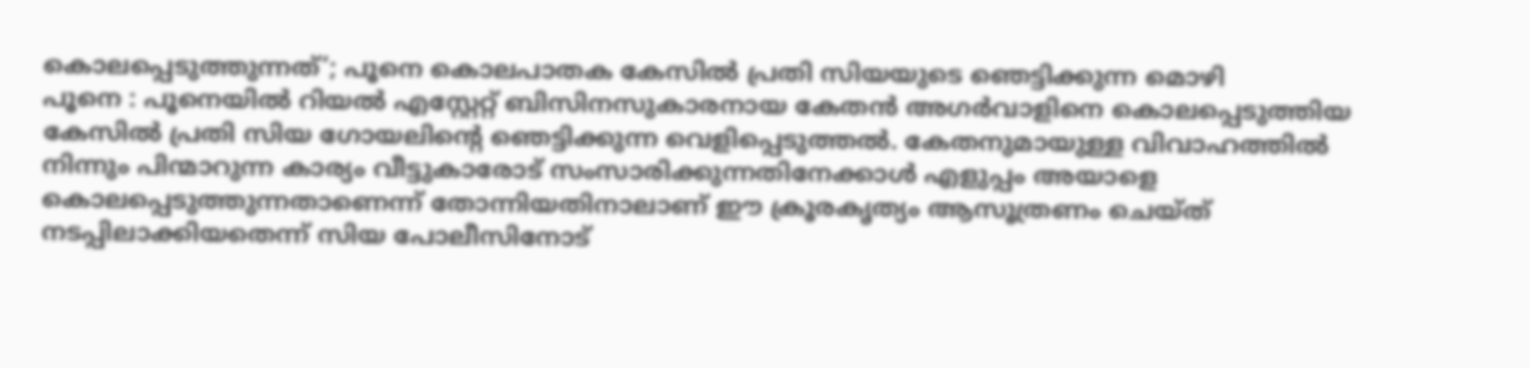കൊലപ്പെടുത്തുന്നത്’; പൂനെ കൊലപാതക കേസിൽ പ്രതി സിയയുടെ ഞെട്ടിക്കുന്ന മൊഴി
പൂനെ : പൂനെയിൽ റിയൽ എസ്റ്റേറ്റ് ബിസിനസുകാരനായ കേതൻ അഗർവാളിനെ കൊലപ്പെടുത്തിയ കേസിൽ പ്രതി സിയ ഗോയലിന്റെ ഞെട്ടിക്കുന്ന വെളിപ്പെടുത്തൽ. കേതനുമായുള്ള വിവാഹത്തിൽ നിന്നും പിന്മാറുന്ന കാര്യം വീട്ടുകാരോട് സംസാരിക്കുന്നതിനേക്കാൾ എളുപ്പം അയാളെ കൊലപ്പെടുത്തുന്നതാണെന്ന് തോന്നിയതിനാലാണ് ഈ ക്രൂരകൃത്യം ആസൂത്രണം ചെയ്ത് നടപ്പിലാക്കിയതെന്ന് സിയ പോലീസിനോട്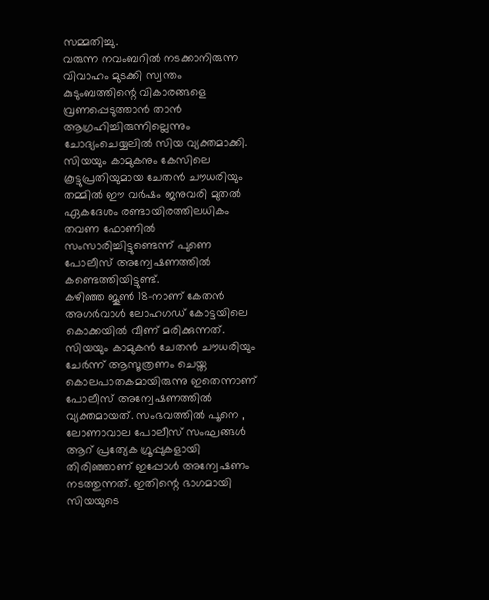സമ്മതിച്ചു.
വരുന്ന നവംബറിൽ നടക്കാനിരുന്ന വിവാഹം മുടക്കി സ്വന്തം കുടുംബത്തിന്റെ വികാരങ്ങളെ വ്രണപ്പെടുത്താൻ താൻ ആഗ്രഹിച്ചിരുന്നില്ലെന്നും ചോദ്യംചെയ്യലിൽ സിയ വ്യക്തമാക്കി. സിയയും കാമുകനും കേസിലെ കൂട്ടുപ്രതിയുമായ ചേതൻ ചൗധരിയും തമ്മിൽ ഈ വർഷം ജനുവരി മുതൽ ഏകദേശം രണ്ടായിരത്തിലധികം തവണ ഫോണിൽ സംസാരിച്ചിട്ടുണ്ടെന്ന് പുണെ പോലീസ് അന്വേഷണത്തിൽ കണ്ടെത്തിയിട്ടുണ്ട്.
കഴിഞ്ഞ ജൂൺ 18-നാണ് കേതൻ അഗർവാൾ ലോഹഗഡ് കോട്ടയിലെ കൊക്കയിൽ വീണ് മരിക്കുന്നത്. സിയയും കാമുകൻ ചേതൻ ചൗധരിയും ചേർന്ന് ആസൂത്രണം ചെയ്ത കൊലപാതകമായിരുന്നു ഇതെന്നാണ് പോലീസ് അന്വേഷണത്തിൽ വ്യക്തമായത്. സംഭവത്തിൽ പൂനെ , ലോണാവാല പോലീസ് സംഘങ്ങൾ ആറ് പ്രത്യേക ഗ്രൂപ്പുകളായി തിരിഞ്ഞാണ് ഇപ്പോൾ അന്വേഷണം നടത്തുന്നത്. ഇതിന്റെ ഭാഗമായി സിയയുടെ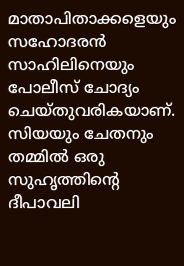മാതാപിതാക്കളെയും സഹോദരൻ സാഹിലിനെയും പോലീസ് ചോദ്യം ചെയ്തുവരികയാണ്.
സിയയും ചേതനും തമ്മിൽ ഒരു സുഹൃത്തിന്റെ ദീപാവലി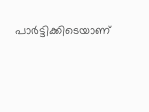പാർട്ടിക്കിടെയാണ്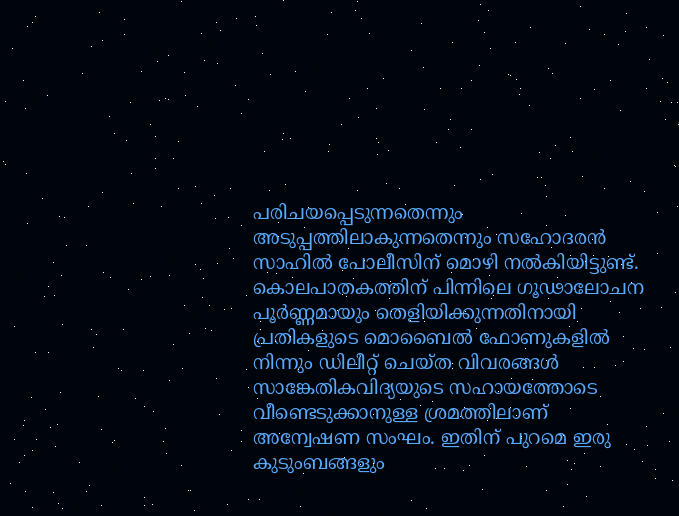പരിചയപ്പെടുന്നതെന്നും അടുപ്പത്തിലാകുന്നതെന്നും സഹോദരൻ സാഹിൽ പോലീസിന് മൊഴി നൽകിയിട്ടുണ്ട്. കൊലപാതകത്തിന് പിന്നിലെ ഗൂഢാലോചന പൂർണ്ണമായും തെളിയിക്കുന്നതിനായി പ്രതികളുടെ മൊബൈൽ ഫോണുകളിൽ നിന്നും ഡിലീറ്റ് ചെയ്ത വിവരങ്ങൾ സാങ്കേതികവിദ്യയുടെ സഹായത്തോടെ വീണ്ടെടുക്കാനുള്ള ശ്രമത്തിലാണ് അന്വേഷണ സംഘം. ഇതിന് പുറമെ ഇരു കുടുംബങ്ങളും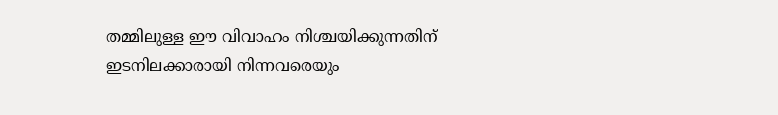തമ്മിലുള്ള ഈ വിവാഹം നിശ്ചയിക്കുന്നതിന് ഇടനിലക്കാരായി നിന്നവരെയും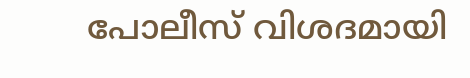പോലീസ് വിശദമായി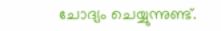ചോദ്യം ചെയ്യുന്നുണ്ട്.